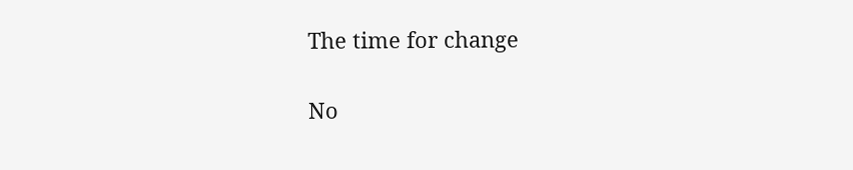The time for change

No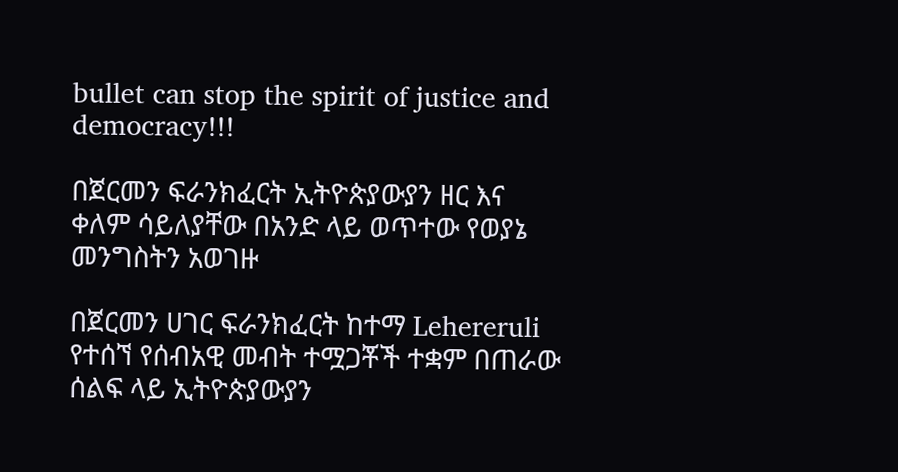bullet can stop the spirit of justice and democracy!!!

በጀርመን ፍራንክፈርት ኢትዮጵያውያን ዘር እና ቀለም ሳይለያቸው በአንድ ላይ ወጥተው የወያኔ መንግስትን አወገዙ

በጀርመን ሀገር ፍራንክፈርት ከተማ Lehereruli የተሰኘ የሰብአዊ መብት ተሟጋቾች ተቋም በጠራው ሰልፍ ላይ ኢትዮጵያውያን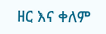ዘር እና ቀለም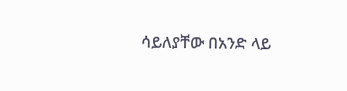ሳይለያቸው በአንድ ላይ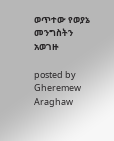ወጥተው የወያኔ መንግስትን አወገዙ

posted by Gheremew Araghaw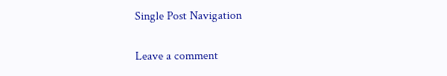Single Post Navigation

Leave a comment